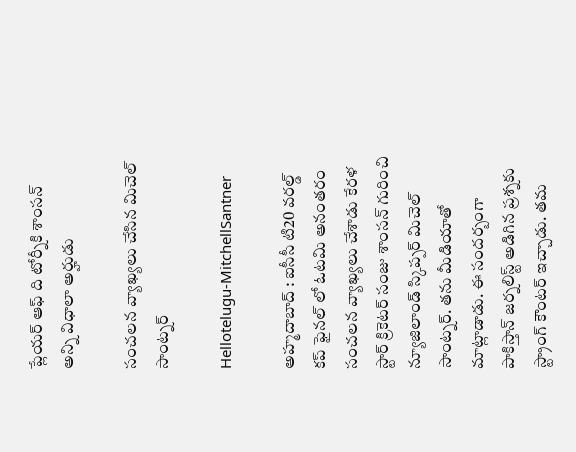ప్లేయ‌ర్ ఆఫ్ ది టోర్నీకి శాంస‌న్ అన్ని విధాలా అర్హుడు

సంచ‌ల‌న వ్యాఖ్య‌లు చేసిన మిచెల్ సాంట్న‌ర్

Hellotelugu-MitchellSantner

అహ్మ‌దాబాద్ : ఐసీసీ టి20 వ‌ర‌ల్డ్ క‌ప్ ఫైన‌ల్ లో ఓట‌మి అనంత‌రం సంచ‌ల‌న వ్యాఖ్య‌లు చేశాడు కేర‌ళ స్టార్ క్రికెట‌ర్ సంజు శాంస‌న్ గురించి న్యూజిలాండ్ స్కిప్ప‌ర్ మిచెల్ సాంట్న‌ర్. త‌ను మీడియాతో మాట్లాడాడు. ఈ సంద‌ర్బంగా పాకిస్తాన్ జ‌ర్న‌లిస్ట్ అడిగిన ప్ర‌శ్న‌కు స్ట్రాంగ్ కౌంట‌ర్ ఇచ్చాడు. త‌మ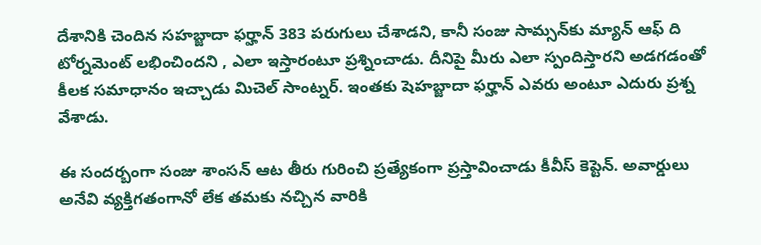దేశానికి చెందిన‌ సహబ్జాదా ఫర్హాన్ 383 పరుగులు చేశాడని, కానీ సంజు సామ్సన్‌కు మ్యాన్ ఆఫ్ ది టోర్నమెంట్ లభించిందని , ఎలా ఇస్తారంటూ ప్ర‌శ్నించాడు. దీనిపై మీరు ఎలా స్పందిస్తార‌ని అడ‌గ‌డంతో కీల‌క స‌మాధానం ఇచ్చాడు మిచెల్ సాంట్న‌ర్. ఇంత‌కు షెహ‌బ్జాదా ఫ‌ర్హాన్ ఎవ‌రు అంటూ ఎదురు ప్ర‌శ్న వేశాడు.

ఈ సంద‌ర్బంగా సంజు శాంస‌న్ ఆట తీరు గురించి ప్ర‌త్యేకంగా ప్ర‌స్తావించాడు కీవీస్ కెప్టెన్. అవార్డులు అనేవి వ్య‌క్తిగ‌తంగానో లేక త‌మ‌కు న‌చ్చిన వారికి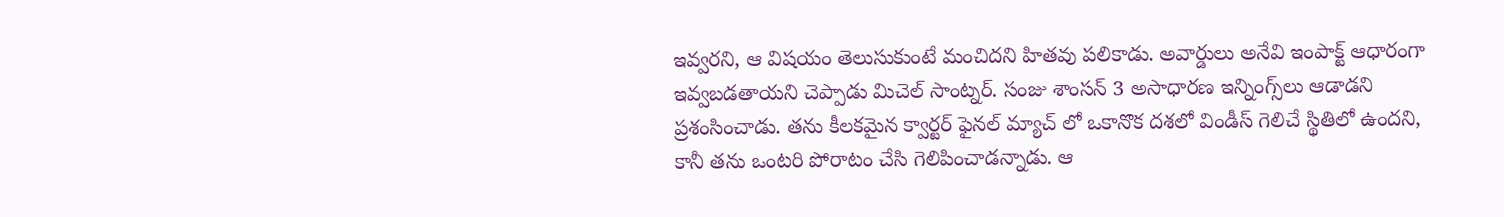ఇవ్వ‌ర‌ని, ఆ విష‌యం తెలుసుకుంటే మంచిద‌ని హిత‌వు ప‌లికాడు. అవార్డులు అనేవి ఇంపాక్ట్ ఆధారంగా ఇవ్వబడతాయని చెప్పాడు మిచెల్ సాంట్న‌ర్. సంజు శాంస‌న్ 3 అసాధారణ ఇన్నింగ్స్‌లు ఆడాడని ప్ర‌శంసించాడు. త‌ను కీల‌క‌మైన క్వార్ట‌ర్ ఫైన‌ల్ మ్యాచ్ లో ఒకానొక ద‌శ‌లో విండీస్ గెలిచే స్థితిలో ఉంద‌ని, కానీ త‌ను ఒంట‌రి పోరాటం చేసి గెలిపించాడ‌న్నాడు. ఆ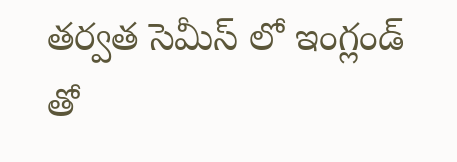త‌ర్వ‌త సెమీస్ లో ఇంగ్లండ్ తో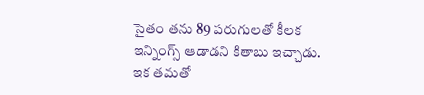సైతం త‌ను 89 ప‌రుగుల‌తో కీల‌క ఇన్నింగ్స్ ఆడాడ‌ని కితాబు ఇచ్చాడు. ఇక త‌మ‌తో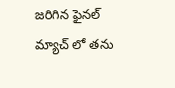జ‌రిగిన ఫైన‌ల్ మ్యాచ్ లో త‌ను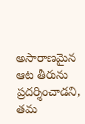అసారాణ‌మైన ఆట తీరును ప్ర‌ద‌ర్శించాడ‌ని, త‌మ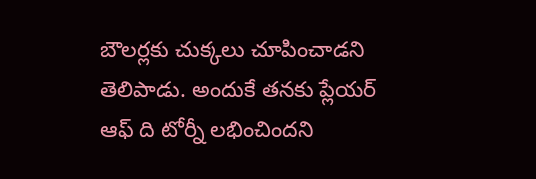బౌల‌ర్ల‌కు చుక్క‌లు చూపించాడ‌ని తెలిపాడు. అందుకే త‌న‌కు ప్లేయర్ ఆఫ్ ది టోర్నీ ల‌భించింద‌ని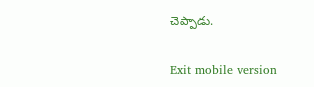చెప్పాడు.

Exit mobile version